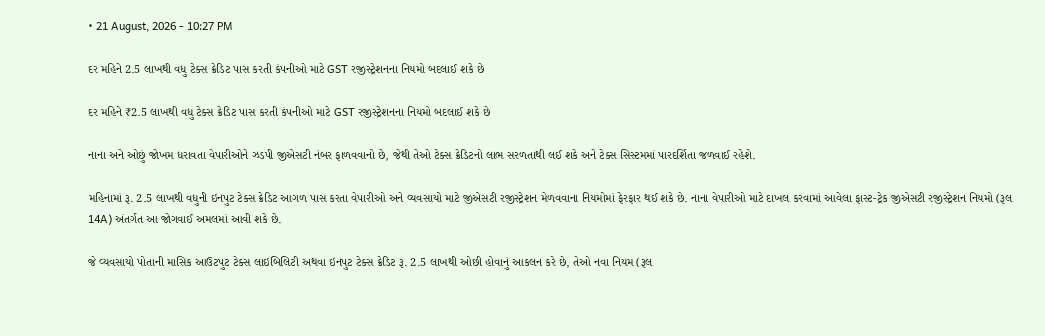• 21 August, 2026 - 10:27 PM

દર મહિને 2.5 લાખથી વધુ ટેક્સ ક્રેડિટ પાસ કરતી કંપનીઓ માટે GST રજીસ્ટ્રેશનના નિયમો બદલાઈ શકે છે

દર મહિને ₹2.5 લાખથી વધુ ટેક્સ ક્રેડિટ પાસ કરતી કંપનીઓ માટે GST રજીસ્ટ્રેશનના નિયમો બદલાઈ શકે છે

નાના અને ઓછું જોખમ ધરાવતા વેપારીઓને ઝડપી જીએસટી નંબર ફાળવવાનો છે, જેથી તેઓ ટેક્સ ક્રેડિટનો લાભ સરળતાથી લઈ શકે અને ટેક્સ સિસ્ટમમાં પારદર્શિતા જળવાઈ રહેશે.

મહિનામાં રૂ. 2.5 લાખથી વધુની ઇનપુટ ટેક્સ ક્રેડિટ આગળ પાસ કરતા વેપારીઓ અને વ્યવસાયો માટે જીએસટી રજીસ્ટ્રેશન મેળવવાના નિયમોમાં ફેરફાર થઈ શકે છે. નાના વેપારીઓ માટે દાખલ કરવામાં આવેલા ફાસ્ટ-ટ્રેક જીએસટી રજીસ્ટ્રેશન નિયમો (રૂલ 14A) અંતર્ગત આ જોગવાઈ અમલમાં આવી શકે છે.

જે વ્યવસાયો પોતાની માસિક આઉટપુટ ટેક્સ લાઇબિલિટી અથવા ઇનપુટ ટેક્સ ક્રેડિટ રૂ. 2.5 લાખથી ઓછી હોવાનું આકલન કરે છે, તેઓ નવા નિયમ (રૂલ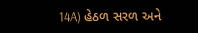14A) હેઠળ સરળ અને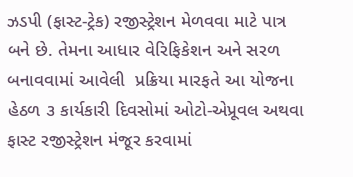ઝડપી (ફાસ્ટ-ટ્રેક) રજીસ્ટ્રેશન મેળવવા માટે પાત્ર બને છે. તેમના આધાર વેરિફિકેશન અને સરળ બનાવવામાં આવેલી  પ્રક્રિયા મારફતે આ યોજના હેઠળ ૩ કાર્યકારી દિવસોમાં ઓટો-એપ્રૂવલ અથવા ફાસ્ટ રજીસ્ટ્રેશન મંજૂર કરવામાં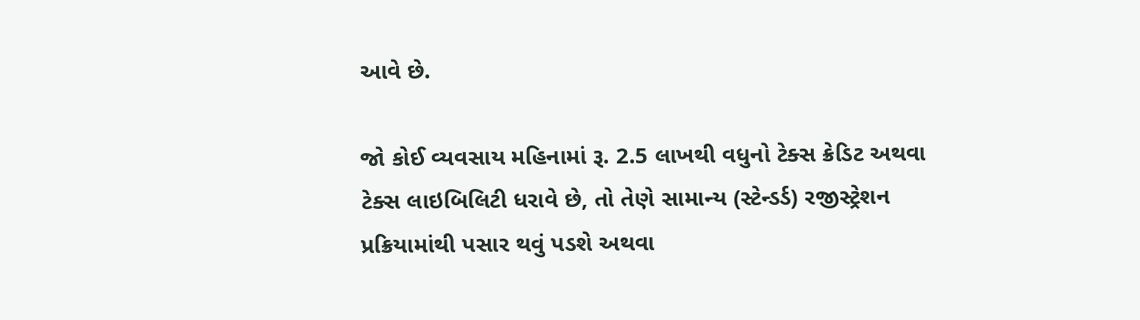આવે છે.

જો કોઈ વ્યવસાય મહિનામાં રૂ. 2.5 લાખથી વધુનો ટેક્સ ક્રેડિટ અથવા ટેક્સ લાઇબિલિટી ધરાવે છે, તો તેણે સામાન્ય (સ્ટેન્ડર્ડ) રજીસ્ટ્રેશન પ્રક્રિયામાંથી પસાર થવું પડશે અથવા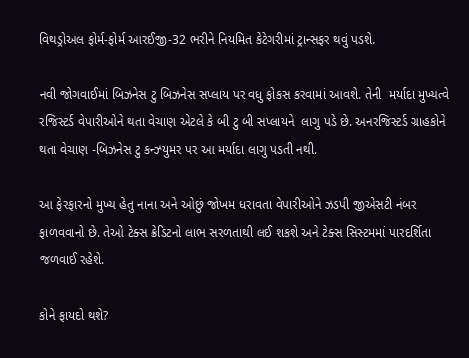વિથડ્રોઅલ ફોર્મ-ફોર્મ આરઈજી-32 ભરીને નિયમિત કેટેગરીમાં ટ્રાન્સફર થવું પડશે.

નવી જોગવાઈમાં બિઝનેસ ટુ બિઝનેસ સપ્લાય પર વધુ ફોકસ કરવામાં આવશે. તેની  મર્યાદા મુખ્યત્વે રજિસ્ટર્ડ વેપારીઓને થતા વેચાણ એટલે કે બી ટુ બી સપ્લાયને  લાગુ પડે છે. અનરજિસ્ટર્ડ ગ્રાહકોને થતા વેચાણ -બિઝનેસ ટુ કન્ઝ્યુમર પર આ મર્યાદા લાગુ પડતી નથી.

આ ફેરફારનો મુખ્ય હેતુ નાના અને ઓછું જોખમ ધરાવતા વેપારીઓને ઝડપી જીએસટી નંબર ફાળવવાનો છે. તેઓ ટેક્સ ક્રેડિટનો લાભ સરળતાથી લઈ શકશે અને ટેક્સ સિસ્ટમમાં પારદર્શિતા જળવાઈ રહેશે.

કોને ફાયદો થશે?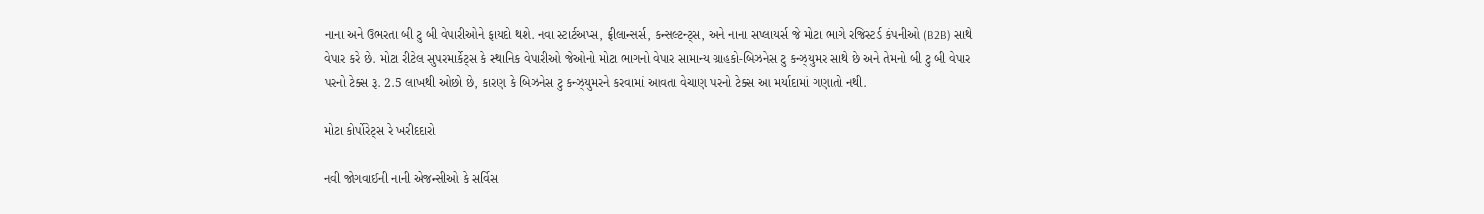નાના અને ઉભરતા બી ટુ બી વેપારીઓને ફાયદો થશે. નવા સ્ટાર્ટઅપ્સ, ફ્રીલાન્સર્સ, કન્સલ્ટન્ટ્સ, અને નાના સપ્લાયર્સ જે મોટા ભાગે રજિસ્ટર્ડ કંપનીઓ (B2B) સાથે વેપાર કરે છે. મોટા રીટેલ સુપરમાર્કેટ્સ કે સ્થાનિક વેપારીઓ જેઓનો મોટા ભાગનો વેપાર સામાન્ય ગ્રાહકો-બિઝનેસ ટુ કન્ઝ્યુમર સાથે છે અને તેમનો બી ટુ બી વેપાર પરનો ટેક્સ રૂ. 2.5 લાખથી ઓછો છે, કારણ કે બિઝનેસ ટુ કન્ઝ્યુમરને કરવામાં આવતા વેચાણ પરનો ટેક્સ આ મર્યાદામાં ગણાતો નથી.

મોટા કોર્પોરેટ્સ રે ખરીદદારો

નવી જોગવાઈની નાની એજન્સીઓ કે સર્વિસ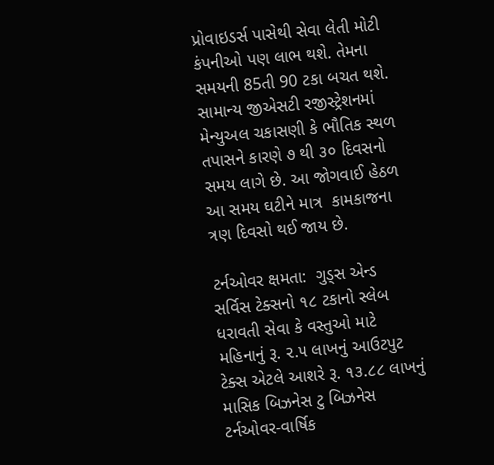પ્રોવાઇડર્સ પાસેથી સેવા લેતી મોટી કંપનીઓ પણ લાભ થશે. તેમના સમયની 85તી 90 ટકા બચત થશે. સામાન્ય જીએસટી રજીસ્ટ્રેશનમાં મેન્યુઅલ ચકાસણી કે ભૌતિક સ્થળ તપાસને કારણે ૭ થી ૩૦ દિવસનો સમય લાગે છે. આ જોગવાઈ હેઠળ આ સમય ઘટીને માત્ર  કામકાજના ત્રણ દિવસો થઈ જાય છે.

ટર્નઓવર ક્ષમતા:  ગુડ્સ એન્ડ સર્વિસ ટેક્સનો ૧૮ ટકાનો સ્લેબ ધરાવતી સેવા કે વસ્તુઓ માટે મહિનાનું રૂ. ૨.૫ લાખનું આઉટપુટ ટેક્સ એટલે આશરે રૂ. ૧૩.૮૮ લાખનું માસિક બિઝનેસ ટુ બિઝનેસ ટર્નઓવર-વાર્ષિક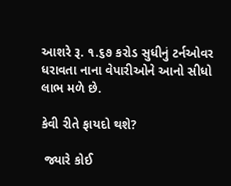આશરે રૂ. ૧.૬૭ કરોડ સુધીનું ટર્નઓવર ધરાવતા નાના વેપારીઓને આનો સીધો લાભ મળે છે.

કેવી રીતે ફાયદો થશે?

 જ્યારે કોઈ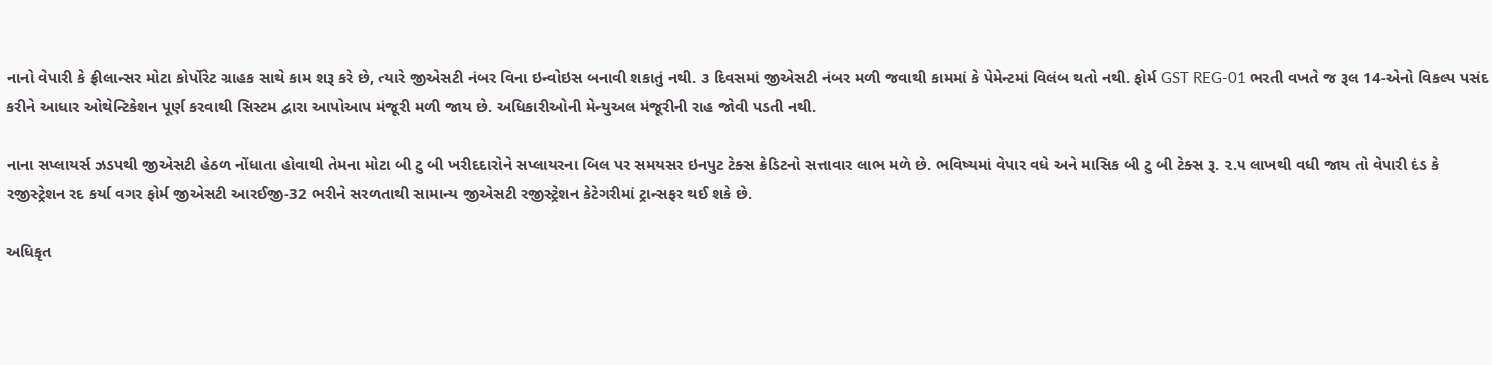નાનો વેપારી કે ફ્રીલાન્સર મોટા કોર્પોરેટ ગ્રાહક સાથે કામ શરૂ કરે છે, ત્યારે જીએસટી નંબર વિના ઇન્વોઇસ બનાવી શકાતું નથી. ૩ દિવસમાં જીએસટી નંબર મળી જવાથી કામમાં કે પેમેન્ટમાં વિલંબ થતો નથી. ફોર્મ GST REG-01 ભરતી વખતે જ રૂલ 14-એનો વિકલ્પ પસંદ કરીને આધાર ઓથેન્ટિકેશન પૂર્ણ કરવાથી સિસ્ટમ દ્વારા આપોઆપ મંજૂરી મળી જાય છે. અધિકારીઓની મેન્યુઅલ મંજૂરીની રાહ જોવી પડતી નથી.

નાના સપ્લાયર્સ ઝડપથી જીએસટી હેઠળ નોંધાતા હોવાથી તેમના મોટા બી ટુ બી ખરીદદારોને સપ્લાયરના બિલ પર સમયસર ઇનપુટ ટેક્સ ક્રેડિટનો સત્તાવાર લાભ મળે છે. ભવિષ્યમાં વેપાર વધે અને માસિક બી ટુ બી ટેક્સ રૂ. ૨.૫ લાખથી વધી જાય તો વેપારી દંડ કે રજીસ્ટ્રેશન રદ કર્યા વગર ફોર્મ જીએસટી આરઈજી-32 ભરીને સરળતાથી સામાન્ય જીએસટી રજીસ્ટ્રેશન કેટેગરીમાં ટ્રાન્સફર થઈ શકે છે.

અધિકૃત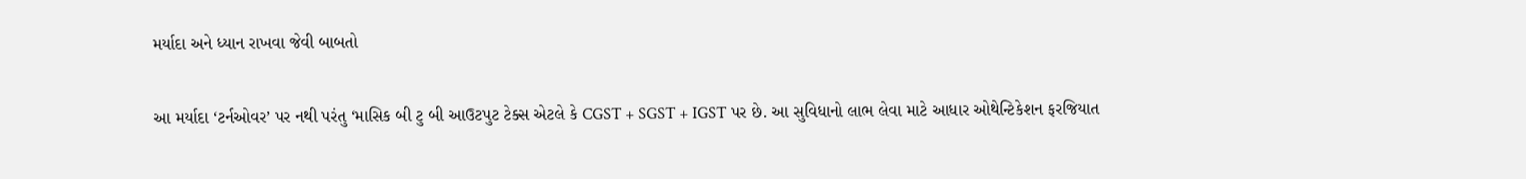મર્યાદા અને ધ્યાન રાખવા જેવી બાબતો

આ મર્યાદા ‘ટર્નઓવર’ પર નથી પરંતુ ‘માસિક બી ટુ બી આઉટપુટ ટેક્સ એટલે કે CGST + SGST + IGST પર છે. આ સુવિધાનો લાભ લેવા માટે આધાર ઓથેન્ટિકેશન ફરજિયાત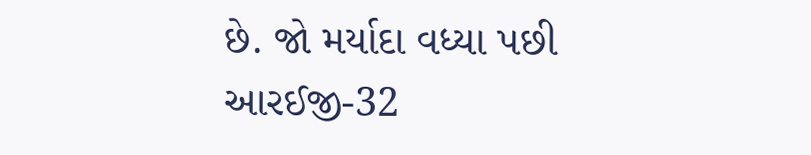છે. જો મર્યાદા વધ્યા પછી આરઈજી-32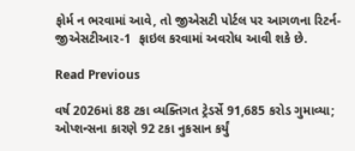ફોર્મ ન ભરવામાં આવે, તો જીએસટી પોર્ટલ પર આગળના રિટર્ન-જીએસટીઆર-1  ફાઇલ કરવામાં અવરોધ આવી શકે છે.

Read Previous

વર્ષ 2026માં 88 ટકા વ્યક્તિગત ટ્રેડર્સે 91,685 કરોડ ગુમાવ્યા; ઓપ્શન્સના કારણે 92 ટકા નુકસાન કર્યું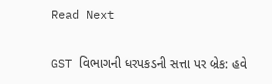Read Next

GST વિભાગની ધરપકડની સત્તા પર બ્રેક: હવે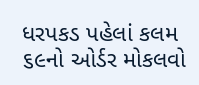ધરપકડ પહેલાં કલમ ૬૯નો ઓર્ડર મોકલવો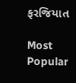ફરજિયાત

Most Popular